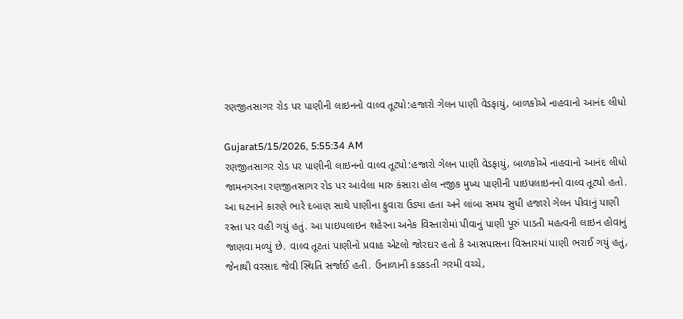રણજીતસાગર રોડ પર પાણીની લાઇનનો વાલ્વ તૂટ્યો:હજારો ગેલન પાણી વેડફાયું, બાળકોએ નાહવાનો આનંદ લીધો

Gujarat5/15/2026, 5:55:34 AM
રણજીતસાગર રોડ પર પાણીની લાઇનનો વાલ્વ તૂટ્યો:હજારો ગેલન પાણી વેડફાયું, બાળકોએ નાહવાનો આનંદ લીધો
જામનગરના રણજીતસાગર રોડ પર આવેલા મારુ કંસારા હોલ નજીક મુખ્ય પાણીની પાઇપલાઇનનો વાલ્વ તૂટ્યો હતો. આ ઘટનાને કારણે ભારે દબાણ સાથે પાણીના ફુવારા ઉડ્યા હતા અને લાંબા સમય સુધી હજારો ગેલન પીવાનું પાણી રસ્તા પર વહી ગયું હતું. આ પાઇપલાઇન શહેરના અનેક વિસ્તારોમાં પીવાનું પાણી પૂરું પાડતી મહત્વની લાઇન હોવાનું જાણવા મળ્યું છે. વાલ્વ તૂટતાં પાણીનો પ્રવાહ એટલો જોરદાર હતો કે આસપાસના વિસ્તારમાં પાણી ભરાઈ ગયું હતું, જેનાથી વરસાદ જેવી સ્થિતિ સર્જાઈ હતી. ઉનાળાની કડકડતી ગરમી વચ્ચે,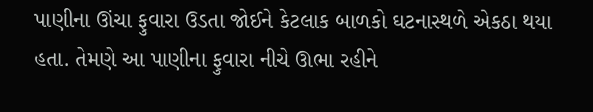પાણીના ઊંચા ફુવારા ઉડતા જોઈને કેટલાક બાળકો ઘટનાસ્થળે એકઠા થયા હતા. તેમણે આ પાણીના ફુવારા નીચે ઊભા રહીને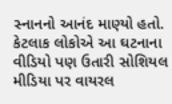સ્નાનનો આનંદ માણ્યો હતો. કેટલાક લોકોએ આ ઘટનાના વીડિયો પણ ઉતારી સોશિયલ મીડિયા પર વાયરલ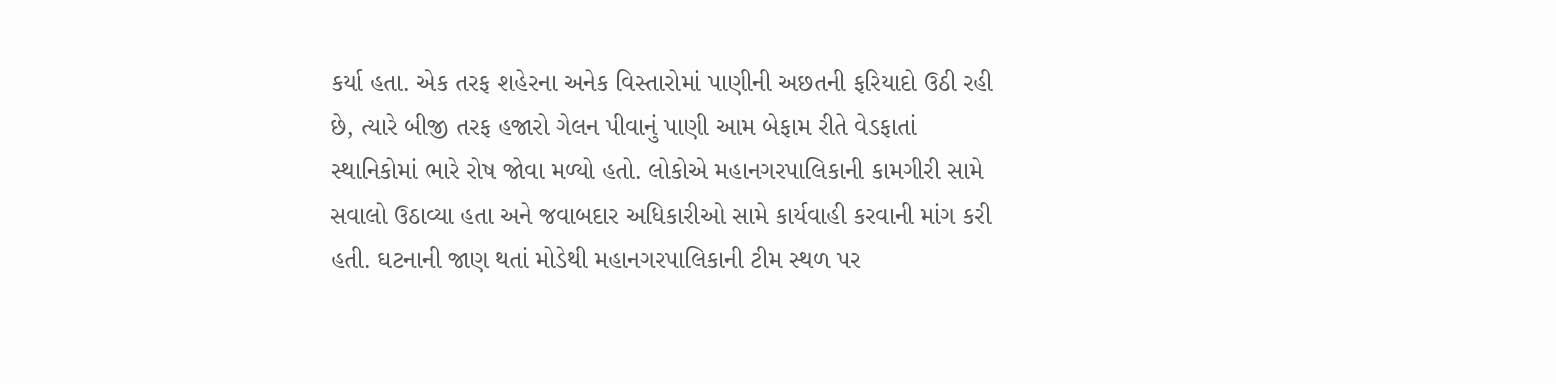કર્યા હતા. એક તરફ શહેરના અનેક વિસ્તારોમાં પાણીની અછતની ફરિયાદો ઉઠી રહી છે, ત્યારે બીજી તરફ હજારો ગેલન પીવાનું પાણી આમ બેફામ રીતે વેડફાતાં સ્થાનિકોમાં ભારે રોષ જોવા મળ્યો હતો. લોકોએ મહાનગરપાલિકાની કામગીરી સામે સવાલો ઉઠાવ્યા હતા અને જવાબદાર અધિકારીઓ સામે કાર્યવાહી કરવાની માંગ કરી હતી. ઘટનાની જાણ થતાં મોડેથી મહાનગરપાલિકાની ટીમ સ્થળ પર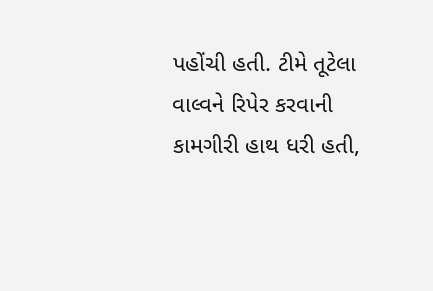પહોંચી હતી. ટીમે તૂટેલા વાલ્વને રિપેર કરવાની કામગીરી હાથ ધરી હતી,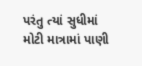પરંતુ ત્યાં સુધીમાં મોટી માત્રામાં પાણી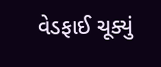વેડફાઈ ચૂક્યું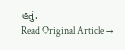હતું.
Read Original Article →